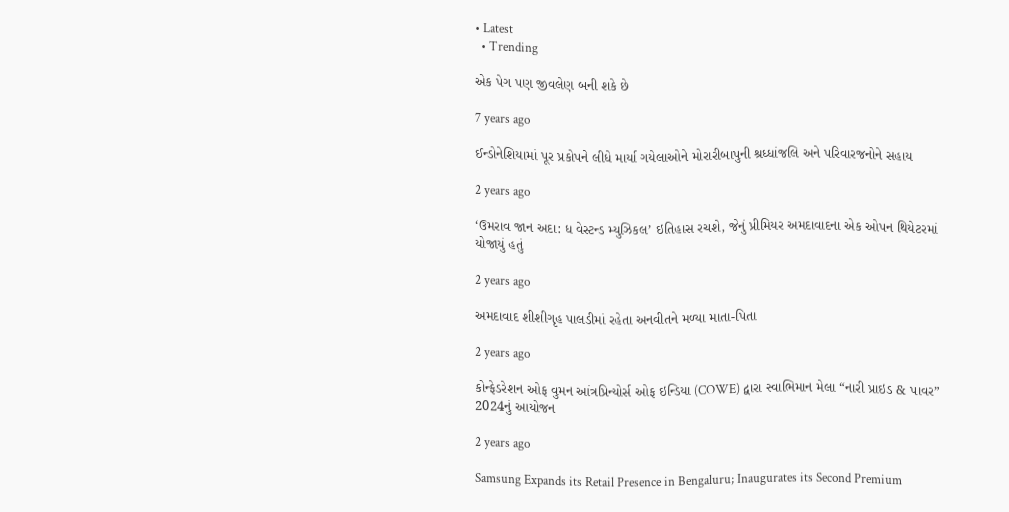• Latest
  • Trending

એક પેગ પણ જીવલેણ બની શકે છે

7 years ago

ઈન્ડોનેશિયામાં પૂર પ્રકોપને લીધે માર્યા ગયેલાઓને મોરારીબાપુની શ્રધ્ધાંજલિ અને પરિવારજનોને સહાય

2 years ago

‘ઉમરાવ જાન અદા: ધ વેસ્ટન્ડ મ્યુઝિકલ’ ઇતિહાસ રચશે, જેનું પ્રીમિયર અમદાવાદના એક ઓપન થિયેટરમાં યોજાયું હતું

2 years ago

અમદાવાદ શીશીગૃહ પાલડીમાં રહેતા અનવીતને મળ્યા માતા-પિતા

2 years ago

કોન્ફેડરેશન ઓફ વુમન આંત્રપ્રિન્યોર્સ ઓફ ઇન્ડિયા (COWE) દ્વારા સ્વાભિમાન મેલા “નારી પ્રાઇડ & પાવર” 2024નું આયોજન

2 years ago

Samsung Expands its Retail Presence in Bengaluru; Inaugurates its Second Premium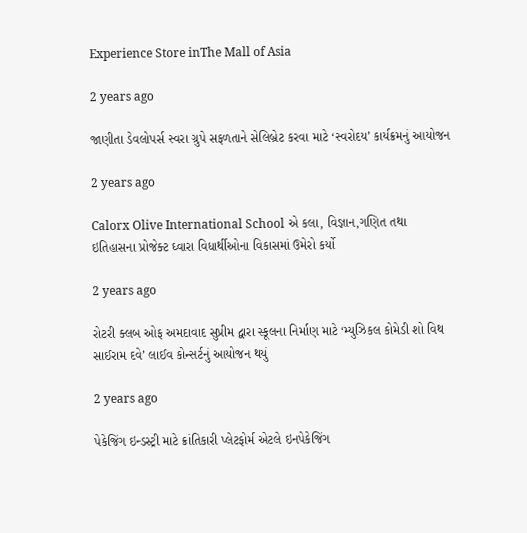Experience Store inThe Mall of Asia

2 years ago

જાણીતા ડેવલોપર્સ સ્વરા ગ્રુપે સફળતાને સેલિબ્રેટ કરવા માટે ‘સ્વરોદય’ કાર્યક્રમનું આયોજન

2 years ago

Calorx Olive International School એ કલા, વિજ્ઞાન,ગણિત તથા ઇતિહાસના પ્રોજેક્ટ ઘ્વારા વિધાર્થીઓના વિકાસમાં ઉમેરો કર્યો

2 years ago

રોટરી ક્લબ ઓફ અમદાવાદ સુપ્રીમ દ્વારા સ્કૂલના નિર્માણ માટે ‘મ્યુઝિકલ કોમેડી શો વિથ સાઈરામ દવે’ લાઈવ કોન્સર્ટનું આયોજન થયું

2 years ago

પેકેજિંગ ઇન્ડસ્ટ્રી માટે ક્રાંતિકારી પ્લેટફોર્મ એટલે ઇનપેકેજિંગ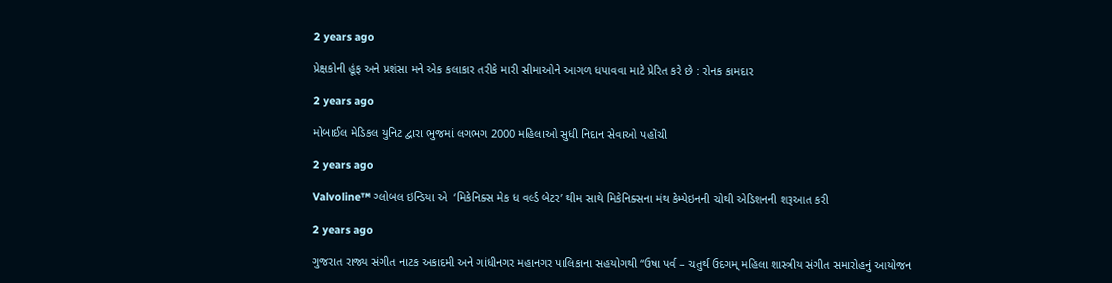2 years ago

પ્રેક્ષકોની હૂંફ અને પ્રશંસા મને એક કલાકાર તરીકે મારી સીમાઓને આગળ ધપાવવા માટે પ્રેરિત કરે છે : રોનક કામદાર

2 years ago

મોબાઈલ મેડિકલ યુનિટ દ્વારા ભુજમાં લગભગ 2000 મહિલાઓ સુધી નિદાન સેવાઓ પહોંચી

2 years ago

Valvoline™ ગ્લોબલ ઇન્ડિયા એ  ‘મિકેનિક્સ મેક ધ વર્લ્ડ બેટર’ થીમ સાથે મિકેનિક્સના મંથ કેમ્પેઇનની ચોથી એડિશનની શરૂઆત કરી

2 years ago

ગુજરાત રાજ્ય સંગીત નાટક અકાદમી અને ગાંધીનગર મહાનગર પાલિકાના સહયોગથી “ઉષા પર્વ – ચતુર્થ ઉદગમ્ મહિલા શાસ્ત્રીય સંગીત સમારોહનું આયોજન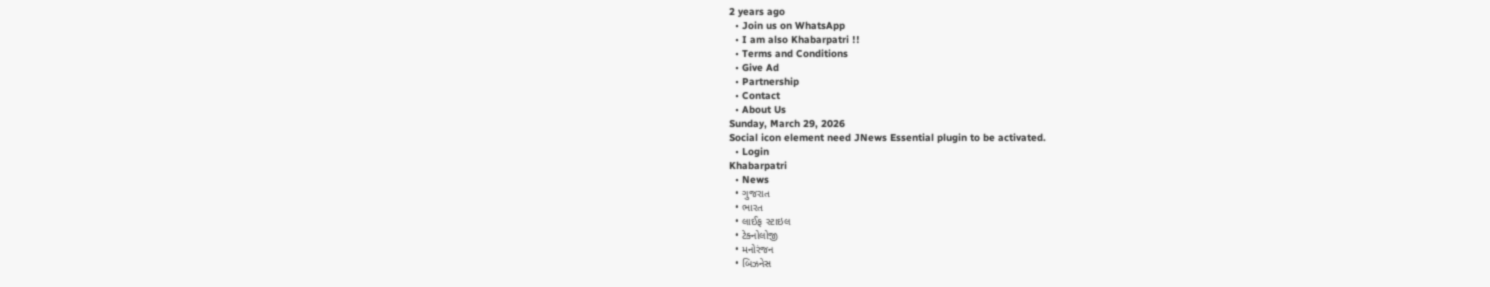2 years ago
  • Join us on WhatsApp
  • I am also Khabarpatri !!
  • Terms and Conditions
  • Give Ad
  • Partnership
  • Contact
  • About Us
Sunday, March 29, 2026
Social icon element need JNews Essential plugin to be activated.
  • Login
Khabarpatri
  • News
  • ગુજરાત
  • ભારત
  • લાઈફ સ્ટાઇલ
  • ટેક્નોલોજી
  • મનોરંજન
  • બિઝનેસ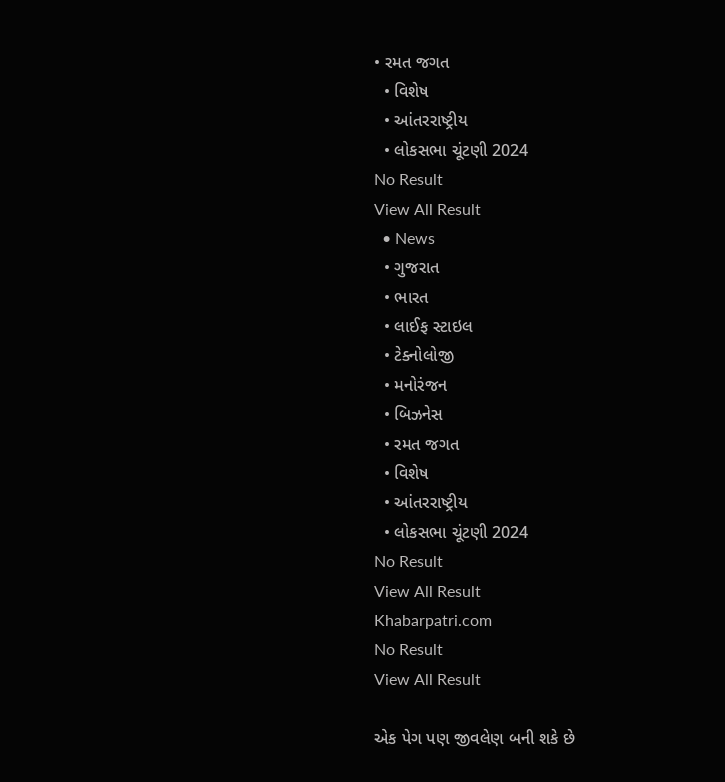• રમત જગત
  • વિશેષ
  • આંતરરાષ્ટ્રીય
  • લોકસભા ચૂંટણી 2024
No Result
View All Result
  • News
  • ગુજરાત
  • ભારત
  • લાઈફ સ્ટાઇલ
  • ટેક્નોલોજી
  • મનોરંજન
  • બિઝનેસ
  • રમત જગત
  • વિશેષ
  • આંતરરાષ્ટ્રીય
  • લોકસભા ચૂંટણી 2024
No Result
View All Result
Khabarpatri.com
No Result
View All Result

એક પેગ પણ જીવલેણ બની શકે છે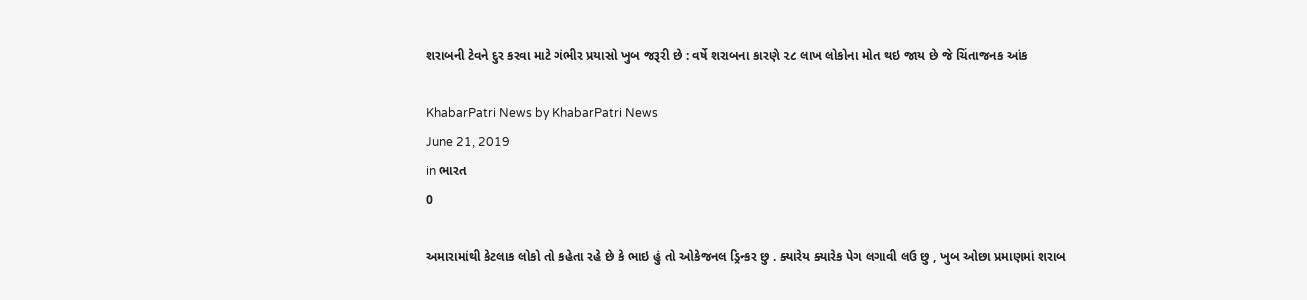શરાબની ટેવને દુર કરવા માટે ગંભીર પ્રયાસો ખુબ જરૂરી છે : વર્ષે શરાબના કારણે ૨૮ લાખ લોકોના મોત થઇ જાય છે જે ચિંતાજનક આંક

KhabarPatri News by KhabarPatri News
June 21, 2019
in ભારત
0

અમારામાંથી કેટલાક લોકો તો કહેતા રહે છે કે ભાઇ હું તો ઓકેજનલ ડ્રિન્કર છુ . ક્યારેય ક્યારેક પેગ લગાવી લઉ છુ , ખુબ ઓછા પ્રમાણમાં શરાબ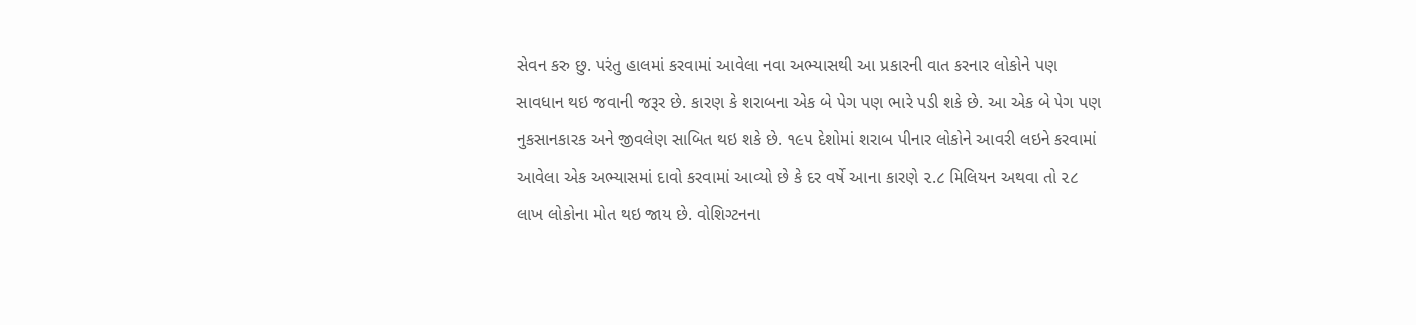સેવન કરુ છુ. પરંતુ હાલમાં કરવામાં આવેલા નવા અભ્યાસથી આ પ્રકારની વાત કરનાર લોકોને પણ સાવધાન થઇ જવાની જરૂર છે. કારણ કે શરાબના એક બે પેગ પણ ભારે પડી શકે છે. આ એક બે પેગ પણ નુકસાનકારક અને જીવલેણ સાબિત થઇ શકે છે. ૧૯૫ દેશોમાં શરાબ પીનાર લોકોને આવરી લઇને કરવામાં આવેલા એક અભ્યાસમાં દાવો કરવામાં આવ્યો છે કે દર વર્ષે આના કારણે ૨.૮ મિલિયન અથવા તો ૨૮ લાખ લોકોના મોત થઇ જાય છે. વોશિગ્ટનના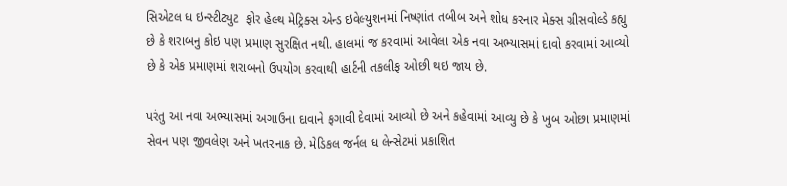સિએટલ ધ ઇન્સ્ટીટ્યુટ  ફોર હેલ્થ મેટ્રિક્સ એન્ડ ઇવેલ્યુશનમાં નિષ્ણાંત તબીબ અને શોધ કરનાર મેક્સ ગ્રીસવોલ્ડે કહ્યુ છે કે શરાબનુ કોઇ પણ પ્રમાણ સુરક્ષિત નથી. હાલમાં જ કરવામાં આવેલા એક નવા અભ્યાસમાં દાવો કરવામાં આવ્યો છે કે એક પ્રમાણમાં શરાબનો ઉપયોગ કરવાથી હાર્ટની તકલીફ ઓછી થઇ જાય છે.

પરંતુ આ નવા અભ્યાસમાં અગાઉના દાવાને ફગાવી દેવામાં આવ્યો છે અને કહેવામાં આવ્યુ છે કે ખુબ ઓછા પ્રમાણમાં સેવન પણ જીવલેણ અને ખતરનાક છે. મેડિકલ જર્નલ ધ લેન્સેટમાં પ્રકાશિત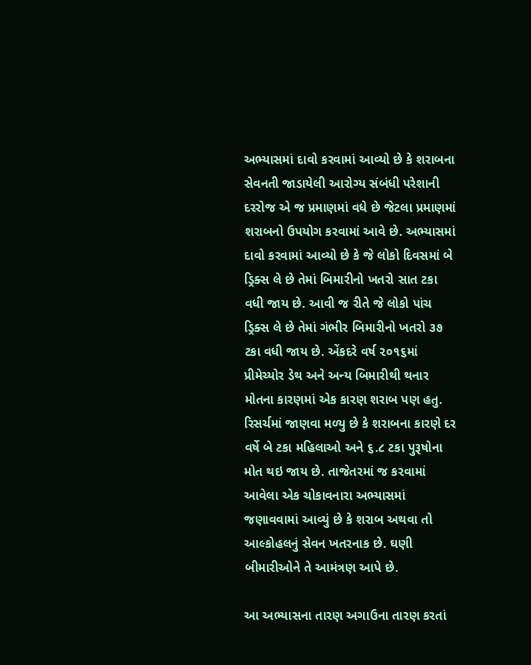અભ્યાસમાં દાવો કરવામાં આવ્યો છે કે શરાબના સેવનતી જાડાયેલી આરોગ્ય સંબંધી પરેશાની દરરોજ એ જ પ્રમાણમાં વધે છે જેટલા પ્રમાણમાં શરાબનો ઉપયોગ કરવામાં આવે છે. અભ્યાસમાં દાવો કરવામાં આવ્યો છે કે જે લોકો દિવસમાં બે ડ્રિક્સ લે છે તેમાં બિમારીનો ખતરો સાત ટકા વધી જાય છે. આવી જ રીતે જે લોકો પાંચ ડ્રિક્સ લે છે તેમાં ગંભીર બિમારીનો ખતરો ૩૭ ટકા વધી જાય છે. એંકદરે વર્ષ ૨૦૧૬માં પ્રીમેચ્યોર ડેથ અને અન્ય બિમારીથી થનાર મોતના કારણમાં એક કારણ શરાબ પણ હતુ. રિસર્ચમાં જાણવા મળ્યુ છે કે શરાબના કારણે દર વર્ષે બે ટકા મહિલાઓ અને ૬.૮ ટકા પુરૂષોના મોત થઇ જાય છે. તાજેતરમાં જ કરવામાં આવેલા એક ચોકાવનારા અભ્યાસમાં જણાવવામાં આવ્યું છે કે શરાબ અથવા તો આલ્કોહલનું સેવન ખતરનાક છે. ઘણી બીમારીઓને તે આમંત્રણ આપે છે.

આ અભ્યાસના તારણ અગાઉના તારણ કરતાં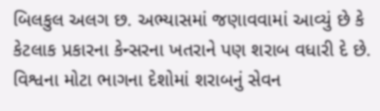બિલકુલ અલગ છ. અભ્યાસમાં જણાવવામાં આવ્યું છે કે કેટલાક પ્રકારના કેન્સરના ખતરાને પણ શરાબ વધારી દે છે. વિશ્વના મોટા ભાગના દેશોમાં શરાબનું સેવન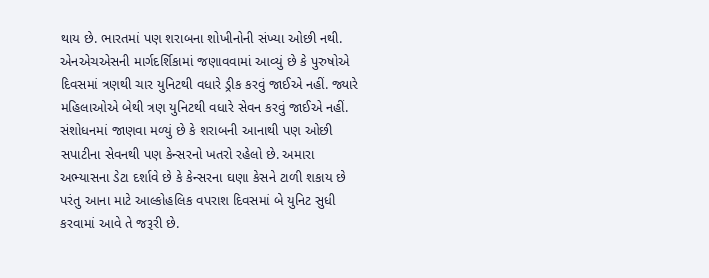થાય છે. ભારતમાં પણ શરાબના શોખીનોની સંખ્યા ઓછી નથી. એનએચએસની માર્ગદર્શિકામાં જણાવવામાં આવ્યું છે કે પુરુષોએ દિવસમાં ત્રણથી ચાર યુનિટથી વધારે ડ્રીક કરવું જાઈએ નહીં. જ્યારે મહિલાઓએ બેથી ત્રણ યુનિટથી વધારે સેવન કરવું જાઈએ નહીં. સંશોધનમાં જાણવા મળ્યું છે કે શરાબની આનાથી પણ ઓછી સપાટીના સેવનથી પણ કેન્સરનો ખતરો રહેલો છે. અમારા અભ્યાસના ડેટા દર્શાવે છે કે કેન્સરના ઘણા કેસને ટાળી શકાય છે પરંતુ આના માટે આલ્કોહલિક વપરાશ દિવસમાં બે યુનિટ સુધી કરવામાં આવે તે જરૂરી છે.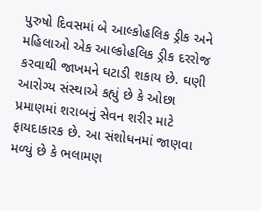પુરુષો દિવસમાં બે આલ્કોહલિક ડ્રીક અને મહિલાઓ એક આલ્કોહલિક ડ્રીક દરરોજ કરવાથી જાખમને ઘટાડી શકાય છે. ઘણી આરોગ્ય સંસ્થાએ કહ્યું છે કે ઓછા પ્રમાણમાં શરાબનું સેવન શરીર માટે ફાયદાકારક છે. આ સંશોધનમાં જાણવા મળ્યું છે કે ભલામણ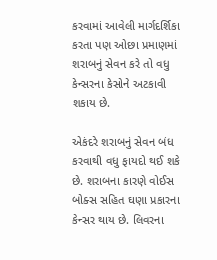કરવામાં આવેલી માર્ગદર્શિકા કરતા પણ ઓછા પ્રમાણમાં શરાબનું સેવન કરે તો વધુ કેન્સરના કેસોને અટકાવી શકાય છે.

એકંદરે શરાબનું સેવન બંધ કરવાથી વધુ ફાયદો થઈ શકે છે. શરાબના કારણે વોઈસ બોક્સ સહિત ઘણા પ્રકારના કેન્સર થાય છે. લિવરના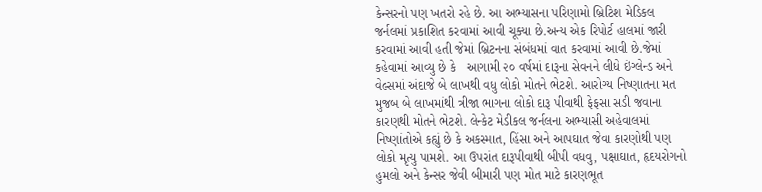કેન્સરનો પણ ખતરો રહે છે. આ અભ્યાસના પરિણામો બ્રિટિશ મેડિકલ જર્નલમાં પ્રકાશિત કરવામાં આવી ચૂક્યા છે.અન્ય એક રિપોર્ટ હાલમાં જારી કરવામાં આવી હતી જેમાં બ્રિટનના સંબંધમાં વાત કરવામાં આવી છે.જેમાં કહેવામાં આવ્યુ છે કે   આગામી ૨૦ વર્ષમાં દારૂના સેવનને લીધે ઇંગ્લેન્ડ અને વેલ્સમાં અંદાજે બે લાખથી વધુ લોકો મોતને ભેટશે. આરોગ્ય નિષ્ણાતના મત મુજબ બે લાખમાંથી ત્રીજા ભાગના લોકો દારૂ પીવાથી ફેફસા સડી જવાના કારણથી મોતને ભેટશે. લેન્કેટ મેડીકલ જર્નલના અભ્યાસી અહેવાલમાં નિષ્ણાંતોએ કહ્યું છે કે અકસ્માત, હિંસા અને આપઘાત જેવા કારણોથી પણ લોકો મૃત્યુ પામશે. આ ઉપરાંત દારૂપીવાથી બીપી વધવુ, પક્ષાઘાત, હૃદયરોગનો હુમલો અને કેન્સર જેવી બીમારી પણ મોત માટે કારણભૂત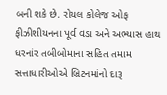બની શકે છે. રોયલ કોલેજ ઓફ ફીઝીશીયનના પૂર્વ વડા અને અભ્યાસ હાથ ધરનાંર તબીબોમાના સહિત તમામ સત્તાધારીઓએ બ્રિટનમાંનો દારૂ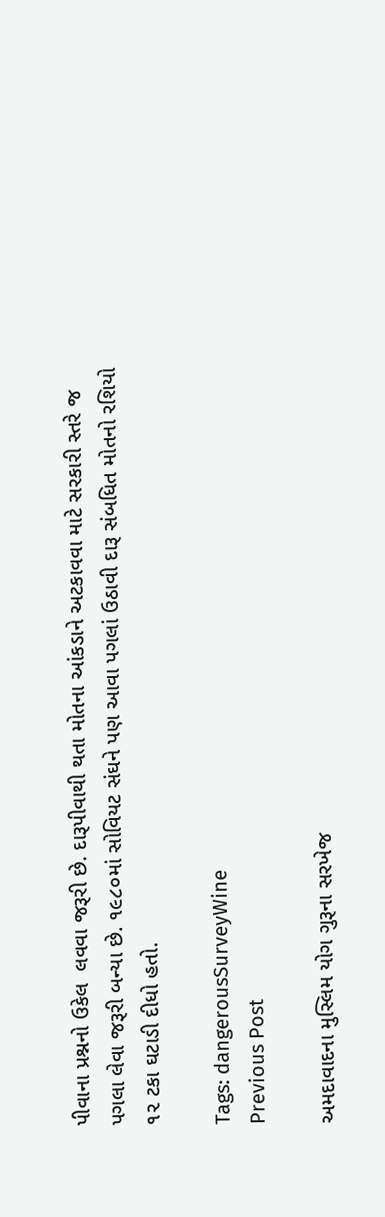પીવાના પ્રશ્નનો ઉકેલ  લવવા જરૂરી છે. દારૂપીવાથી થતા મોતના આંકડાને અટકાવવા માટે સરકારી સ્તરે જ પગલા લેવા જરૂરી બન્યા છે. ૧૯૮૦માં સોવિયટ સંઘને પણ આવા પગલાં ઉઠાવી દારૂ સંબધિત મોતનો રશિયો ૧૨ ટકા ઘટાડી દીધો હતો.

Tags: dangerousSurveyWine
Previous Post

અમદાવાદના મુસ્લિમ યોગ ગુરૂના સરખેજ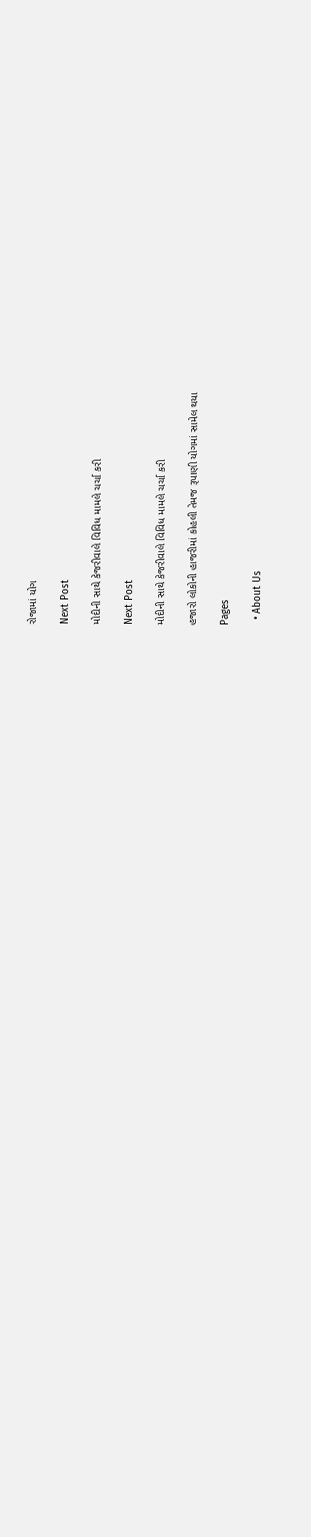રોજામાં યોગ

Next Post

મોદીની સાથે કેજરીવાલે વિવિધ મામલે ચર્ચા કરી

Next Post

મોદીની સાથે કેજરીવાલે વિવિધ મામલે ચર્ચા કરી

હજારો લોકોની હાજરીમાં કોહલી તેમજ રૂપાણી યોગમાં સામેલ થયા

Pages

  • About Us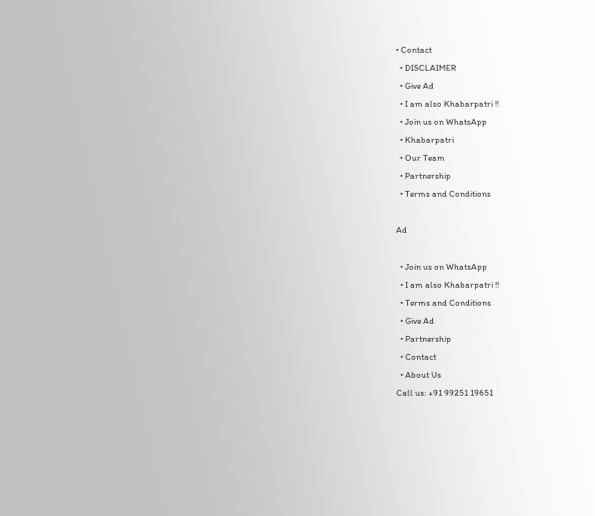• Contact
  • DISCLAIMER
  • Give Ad
  • I am also Khabarpatri !!
  • Join us on WhatsApp
  • Khabarpatri
  • Our Team
  • Partnership
  • Terms and Conditions

Ad

  • Join us on WhatsApp
  • I am also Khabarpatri !!
  • Terms and Conditions
  • Give Ad
  • Partnership
  • Contact
  • About Us
Call us: +91 99251 19651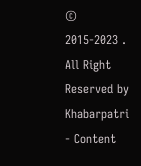© 2015-2023 . All Right Reserved by Khabarpatri - Content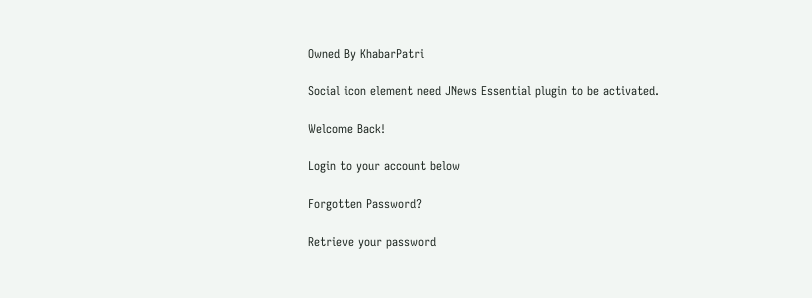Owned By KhabarPatri

Social icon element need JNews Essential plugin to be activated.

Welcome Back!

Login to your account below

Forgotten Password?

Retrieve your password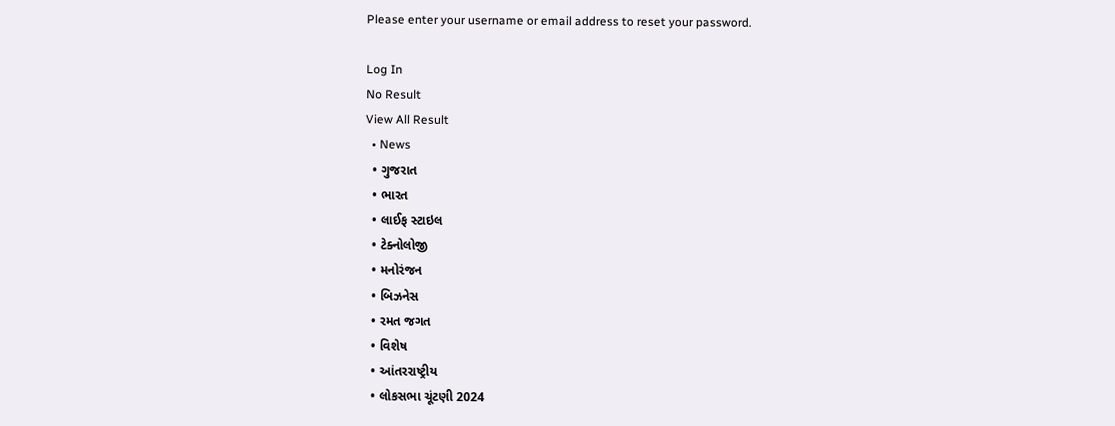Please enter your username or email address to reset your password.

Log In
No Result
View All Result
  • News
  • ગુજરાત
  • ભારત
  • લાઈફ સ્ટાઇલ
  • ટેક્નોલોજી
  • મનોરંજન
  • બિઝનેસ
  • રમત જગત
  • વિશેષ
  • આંતરરાષ્ટ્રીય
  • લોકસભા ચૂંટણી 2024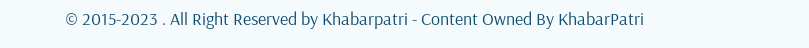© 2015-2023 . All Right Reserved by Khabarpatri - Content Owned By KhabarPatri